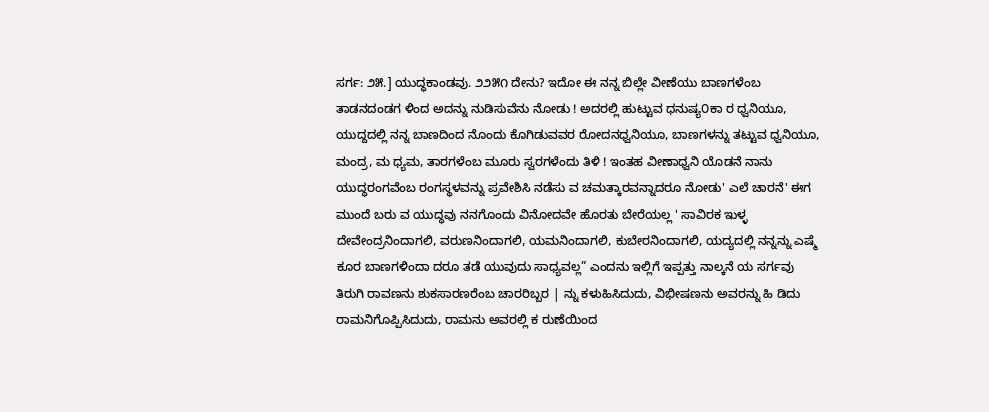ಸರ್ಗ: ೨೫.] ಯುದ್ಧಕಾಂಡವು. ೨೨೫೧ ದೇನು? ಇದೋ ಈ ನನ್ನ ಬಿಲ್ಲೇ ವೀಣೆಯು ಬಾಣಗಳೆಂಬ ತಾಡನದಂಡಗ ಳಿಂದ ಅದನ್ನು ನುಡಿಸುವೆನು ನೋಡು ! ಅದರಲ್ಲಿ ಹುಟ್ಟುವ ಧನುಷ್ಯ೦ಕಾ ರ ಧ್ವನಿಯೂ, ಯುದ್ದದಲ್ಲಿ ನನ್ನ ಬಾಣದಿಂದ ನೊಂದು ಕೊಗಿಡುವವರ ರೋದನಧ್ವನಿಯೂ, ಬಾಣಗಳನ್ನು ತಟ್ಟುವ ಧ್ವನಿಯೂ, ಮಂದ್ರ, ಮ ಧ್ಯಮ, ತಾರಗಳೆಂಬ ಮೂರು ಸ್ವರಗಳೆಂದು ತಿಳಿ ! ಇಂತಹ ವೀಣಾಧ್ವನಿ ಯೊಡನೆ ನಾನು ಯುದ್ಧರಂಗವೆಂಬ ರಂಗಸ್ಥಳವನ್ನು ಪ್ರವೇಶಿಸಿ ನಡೆಸು ವ ಚಮತ್ಕಾರವನ್ನಾದರೂ ನೋಡು' ಎಲೆ ಚಾರನೆ' ಈಗ ಮುಂದೆ ಬರು ವ ಯುದ್ಧವು ನನಗೊಂದು ವಿನೋದವೇ ಹೊರತು ಬೇರೆಯಲ್ಲ ' ಸಾವಿರಕ ಇುಳ್ಳ ದೇವೇಂದ್ರನಿಂದಾಗಲಿ, ವರುಣನಿಂದಾಗಲಿ, ಯಮನಿಂದಾಗಲಿ, ಕುಬೇರನಿಂದಾಗಲಿ, ಯದ್ಯದಲ್ಲಿ ನನ್ನನ್ನು ಎಷ್ಮೆ ಕೂರ ಬಾಣಗಳಿಂದಾ ದರೂ ತಡೆ ಯುವುದು ಸಾಧ್ಯವಲ್ಲ” ಎಂದನು ಇಲ್ಲಿಗೆ ಇಪ್ಪತ್ತು ನಾಲ್ಕನೆ ಯ ಸರ್ಗವು ತಿರುಗಿ ರಾವಣನು ಶುಕಸಾರಣರೆಂಬ ಚಾರರಿಬ್ಬರ | ನ್ನು ಕಳುಹಿಸಿದುದು, ವಿಭೀಷಣನು ಅವರನ್ನು ಹಿ ಡಿದು ರಾಮನಿಗೊಪ್ಪಿಸಿದುದು, ರಾಮನು ಅವರಲ್ಲಿ ಕ ರುಣೆಯಿಂದ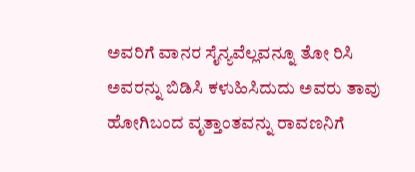ಅವರಿಗೆ ವಾನರ ಸೈನ್ಯವೆಲ್ಲವನ್ನೂ ತೋ ರಿಸಿ ಅವರನ್ನು ಬಿಡಿಸಿ ಕಳುಹಿಸಿದುದು ಅವರು ತಾವು ಹೋಗಿಬಂದ ವೃತ್ತಾಂತವನ್ನು ರಾವಣನಿಗೆ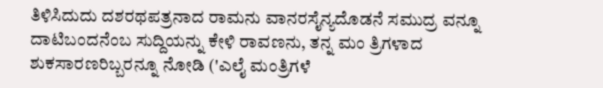ತಿಳಿಸಿದುದು ದಶರಥಪತ್ರನಾದ ರಾಮನು ವಾನರಸೈನ್ಯದೊಡನೆ ಸಮುದ್ರ ವನ್ನೂ ದಾಟಿಬಂದನೆಂಬ ಸುದ್ದಿಯನ್ನು ಕೇಳಿ ರಾವಣನು, ತನ್ನ ಮಂ ತ್ರಿಗಳಾದ ಶುಕಸಾರಣರಿಬ್ಬರನ್ನೂ ನೋಡಿ ('ಎಲೈ ಮಂತ್ರಿಗಳೆ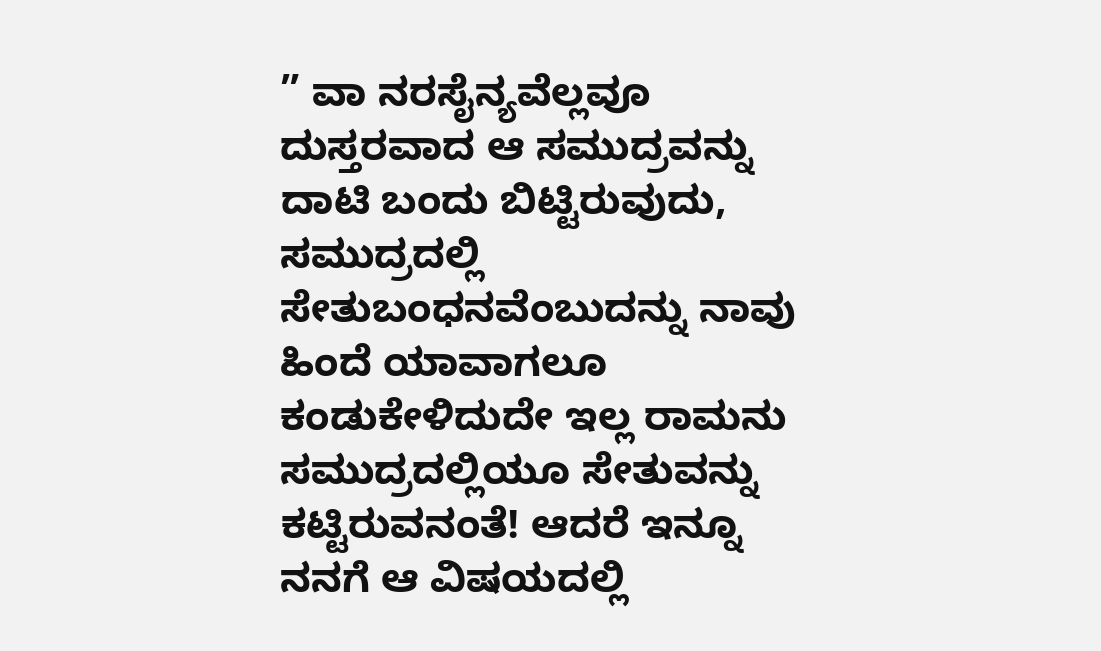” ವಾ ನರಸೈನ್ಯವೆಲ್ಲವೂ ದುಸ್ತರವಾದ ಆ ಸಮುದ್ರವನ್ನು ದಾಟಿ ಬಂದು ಬಿಟ್ಟಿರುವುದು, ಸಮುದ್ರದಲ್ಲಿ ಸೇತುಬಂಧನವೆಂಬುದನ್ನು ನಾವು ಹಿಂದೆ ಯಾವಾಗಲೂ ಕಂಡುಕೇಳಿದುದೇ ಇಲ್ಲ ರಾಮನು ಸಮುದ್ರದಲ್ಲಿಯೂ ಸೇತುವನ್ನು ಕಟ್ಟಿರುವನಂತೆ! ಆದರೆ ಇನ್ನೂ ನನಗೆ ಆ ವಿಷಯದಲ್ಲಿ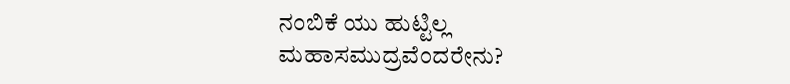ನಂಬಿಕೆ ಯು ಹುಟ್ಟಿಲ್ಲ ಮಹಾಸಮುದ್ರವೆಂದರೇನು?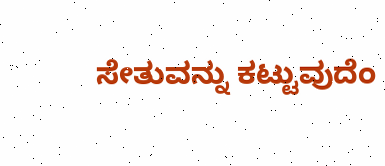ಸೇತುವನ್ನು ಕಟ್ಟುವುದೆಂ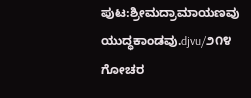ಪುಟ:ಶ್ರೀಮದ್ರಾಮಾಯಣವು ಯುದ್ಧಕಾಂಡವು.djvu/೨೧೪
ಗೋಚರ